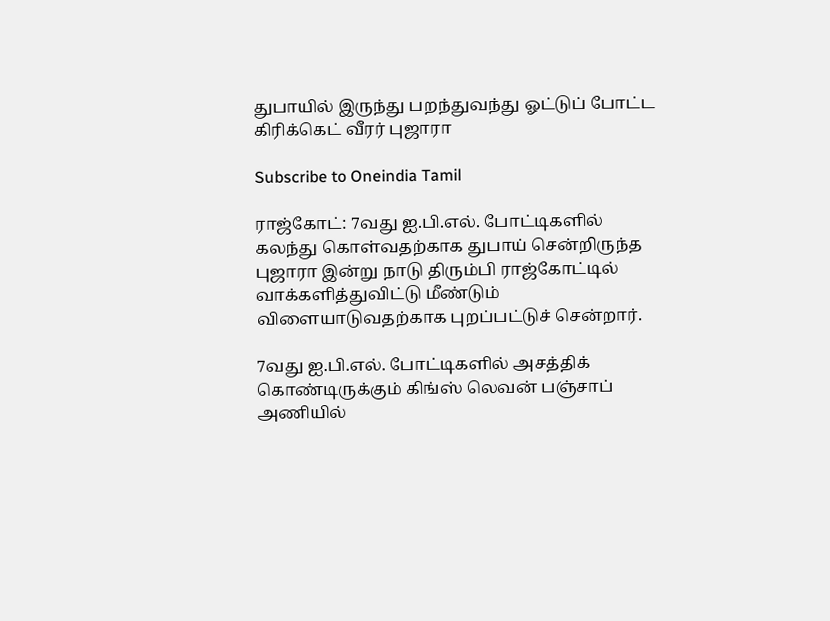துபாயில் இருந்து பறந்துவந்து ஓட்டுப் போட்ட கிரிக்கெட் வீரர் புஜாரா

Subscribe to Oneindia Tamil

ராஜ்கோட்: 7வது ஐ.பி.எல். போட்டிகளில் கலந்து கொள்வதற்காக துபாய் சென்றிருந்த புஜாரா இன்று நாடு திரும்பி ராஜ்கோட்டில் வாக்களித்துவிட்டு மீண்டும் விளையாடுவதற்காக புறப்பட்டுச் சென்றார்.

7வது ஐ.பி.எல். போட்டிகளில் அசத்திக் கொண்டிருக்கும் கிங்ஸ் லெவன் பஞ்சாப் அணியில்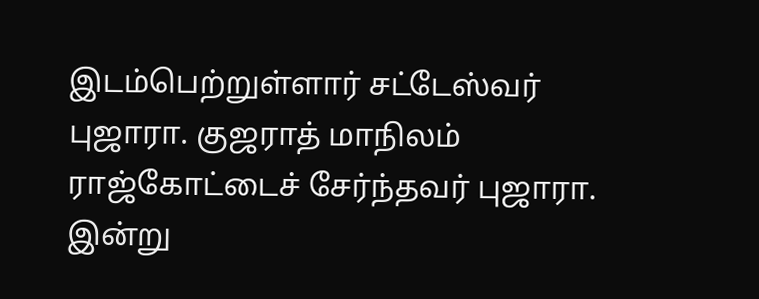இடம்பெற்றுள்ளார் சட்டேஸ்வர் புஜாரா. குஜராத் மாநிலம் ராஜ்கோட்டைச் சேர்ந்தவர் புஜாரா. இன்று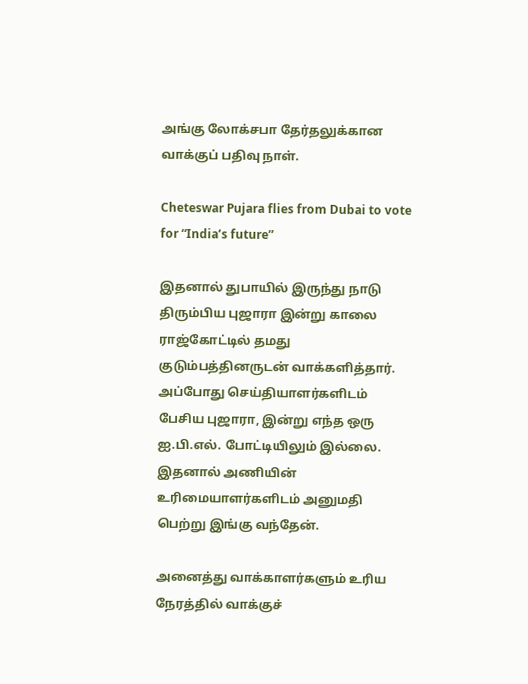அங்கு லோக்சபா தேர்தலுக்கான வாக்குப் பதிவு நாள்.

Cheteswar Pujara flies from Dubai to vote for “India’s future”

இதனால் துபாயில் இருந்து நாடு திரும்பிய புஜாரா இன்று காலை ராஜ்கோட்டில் தமது குடும்பத்தினருடன் வாக்களித்தார். அப்போது செய்தியாளர்களிடம் பேசிய புஜாரா, இன்று எந்த ஒரு ஐ.பி.எல். போட்டியிலும் இல்லை. இதனால் அணியின் உரிமையாளர்களிடம் அனுமதி பெற்று இங்கு வந்தேன்.

அனைத்து வாக்காளர்களும் உரிய நேரத்தில் வாக்குச்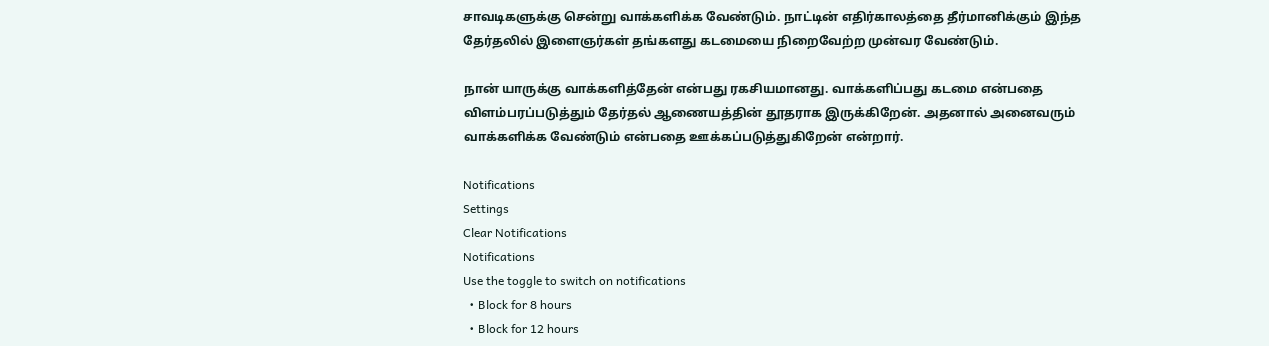சாவடிகளுக்கு சென்று வாக்களிக்க வேண்டும். நாட்டின் எதிர்காலத்தை தீர்மானிக்கும் இந்த தேர்தலில் இளைஞர்கள் தங்களது கடமையை நிறைவேற்ற முன்வர வேண்டும்.

நான் யாருக்கு வாக்களித்தேன் என்பது ரகசியமானது. வாக்களிப்பது கடமை என்பதை விளம்பரப்படுத்தும் தேர்தல் ஆணையத்தின் தூதராக இருக்கிறேன். அதனால் அனைவரும் வாக்களிக்க வேண்டும் என்பதை ஊக்கப்படுத்துகிறேன் என்றார்.

Notifications
Settings
Clear Notifications
Notifications
Use the toggle to switch on notifications
  • Block for 8 hours
  • Block for 12 hours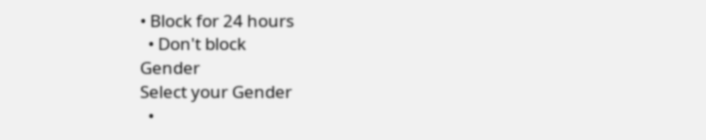• Block for 24 hours
  • Don't block
Gender
Select your Gender
  •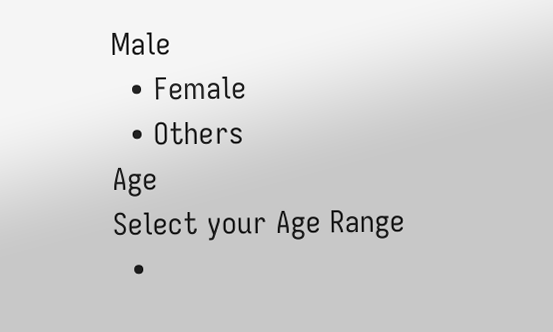Male
  • Female
  • Others
Age
Select your Age Range
  •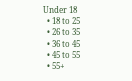Under 18
  • 18 to 25
  • 26 to 35
  • 36 to 45
  • 45 to 55
  • 55+